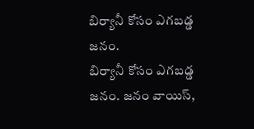బిర్యానీ కోసం ఎగబడ్డ జనం.
బిర్యానీ కోసం ఎగబడ్డ జనం. జనం వాయిస్,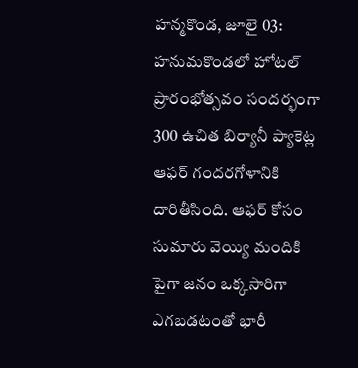హన్మకొండ, జూలై 03: హనుమకొండలో హోటల్ ప్రారంభోత్సవం సందర్భంగా 300 ఉచిత బిర్యానీ ప్యాకెట్ల ఆఫర్ గందరగోళానికి దారితీసింది. ఆఫర్ కోసం సుమారు వెయ్యి మందికి పైగా జనం ఒక్కసారిగా ఎగబడటంతో భారీ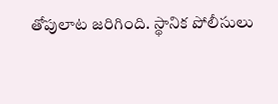తోపులాట జరిగింది. స్థానిక పోలీసులు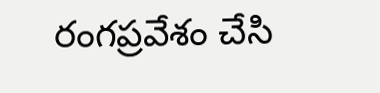రంగప్రవేశం చేసి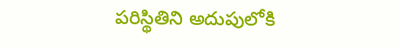పరిస్థితిని అదుపులోకి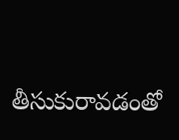తీసుకురావడంతో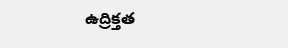ఉద్రిక్తత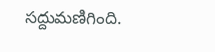సద్దుమణిగింది.